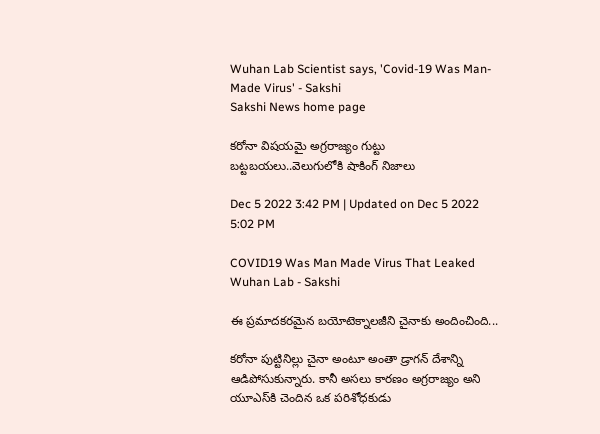Wuhan Lab Scientist says, 'Covid-19 Was Man-Made Virus' - Sakshi
Sakshi News home page

కరోనా విషయమై అగ్రరాజ్యం గుట్టు బట్టబయలు..వెలుగులోకి షాకింగ్‌ నిజాలు

Dec 5 2022 3:42 PM | Updated on Dec 5 2022 5:02 PM

COVID19 Was Man Made Virus That Leaked Wuhan Lab - Sakshi

ఈ ప్రమాదకరమైన బయోటెక్నాలజీని చైనాకు అందించింది...

కరోనా పుట్టినిల్లు చైనా అంటూ అంతా డ్రాగన్‌ దేశాన్ని ఆడిపోసుకున్నారు. కానీ అసలు కారణం అగ్రరాజ్యం అని యూఎస్‌కి చెందిన ఒక పరిశోధకుడు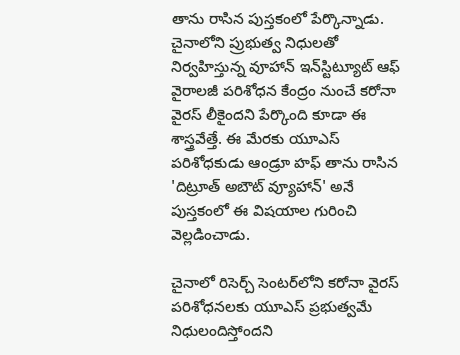తాను రాసిన పుస్తకంలో పేర్కొన్నాడు. చైనాలోని ప్రుభుత్వ నిధులతో నిర్వహిస్తున్న వూహాన్‌ ఇన్‌స్టిట్యూట్‌ ఆఫ్‌ వైరాలజీ పరిశోధన కేంద్రం నుంచే కరోనా వైరస్‌ లీకైందని పేర్కొంది కూడా ఈ శాస్త్రవేత్తే. ఈ మేరకు యూఎస్‌ పరిశోధకుడు ఆండ్రూ హఫ్‌ తాను రాసిన 'దిట్రూత్‌ అబౌట్‌ వ్యూహాన్‌' అనే పుస్తకంలో ఈ విషయాల గురించి వెల్లడించాడు.

చైనాలో రిసెర్చ్‌ సెంటర్‌లోని కరోనా వైరస్‌ పరిశోధనలకు యూఎస్‌ ప్రభుత్వమే నిధులందిస్తోందని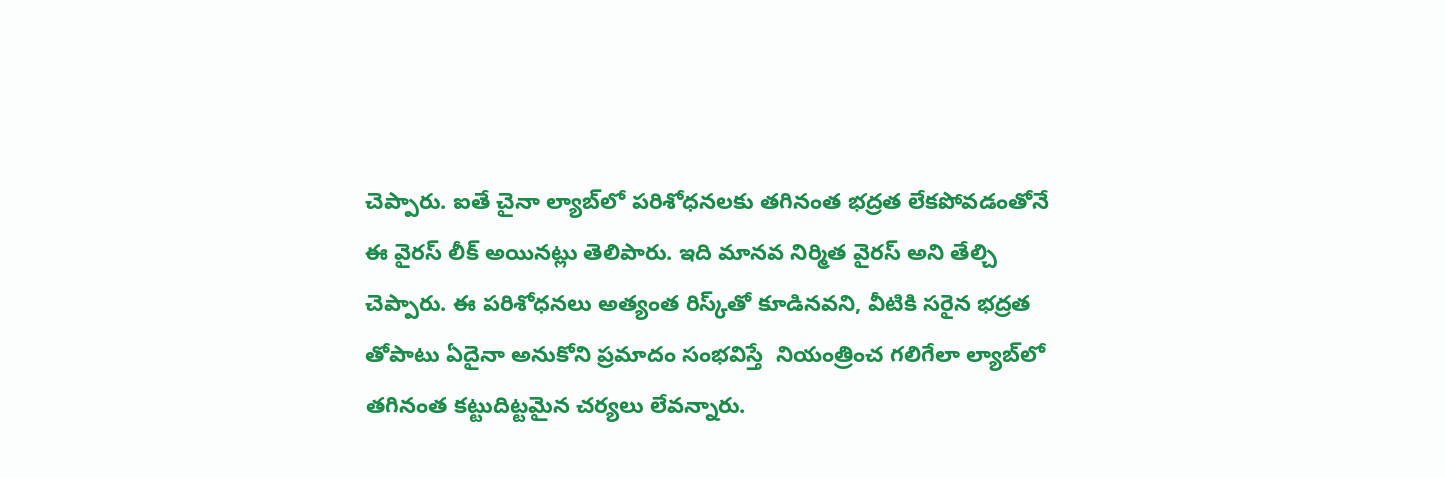చెప్పారు. ఐతే చైనా ల్యాబ్‌లో పరిశోధనలకు తగినంత భద్రత లేకపోవడంతోనే ఈ వైరస్‌ లీక్‌ అయినట్లు తెలిపారు. ఇది మానవ నిర్మిత వైరస్‌ అని తేల్చి చెప్పారు. ఈ పరిశోధనలు అత్యంత రిస్క్‌తో కూడినవని, వీటికి సరైన భద్రత తోపాటు ఏదైనా అనుకోని ప్రమాదం సంభవిస్తే  నియంత్రించ గలిగేలా ల్యాబ్‌లో తగినంత కట్టుదిట్టమైన చర్యలు లేవన్నారు.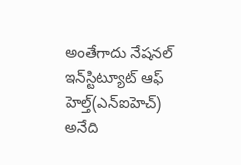అంతేగాదు నేషనల్‌ ఇన్‌స్టిట్యూట్‌ ఆఫ్‌ హెల్త్‌(ఎన్‌ఐహెచ్‌) అనేది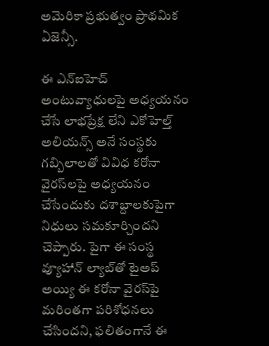అమెరికా ప్రభుత్వం ప్రాథమిక ఏజెన్సీ.

ఈ ఎన్‌ఐహెచ్‌ అంటువ్యాధులపై అధ్యయనం చేసే లాభప్రేక్ష లేని ఎకోహెల్త్ అలియన్స్ అనే సంస్థకు గబ్బిలాలతో వివిధ కరోనా వైరస్‌లపై అధ్యయనం చేసేందుకు దశాబ్దాలకుపైగా  నిధులు సమకూర్చిందని చెప్పారు. పైగా ఈ సంస్థ వ్యూహాన్‌ ల్యాబ్‌తో టైఅప్‌ అయ్యి ఈ కరోనా వైరస్‌పై మరింతగా పరిశోధనలు చేసిందని, ఫలితంగానే ఈ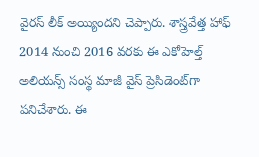వైరస్‌ లీక్‌ అయ్యిందని చెప్పారు. శాస్త్రవేత్త హాఫ్‌ 2014 నుంచి 2016 వరకు ఈ ఎకోహెల్త్‌ అలియన్స్‌ సంస్థ మాజీ వైస్‌ ప్రెసిడెంట్‌గా పనిచేశారు. ఈ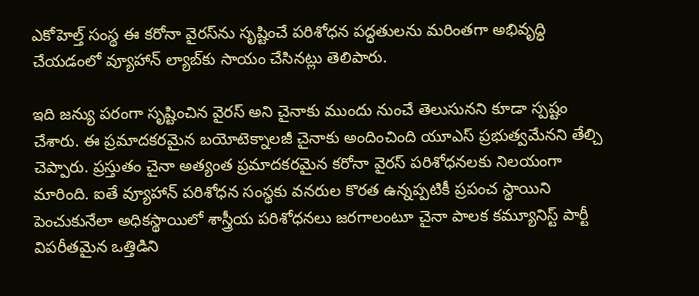ఎకోహెల్త్‌ సంస్థ ఈ కరోనా వైరస్‌ను సృష్టించే పరిశోధన పద్ధతులను మరింతగా అభివృద్ధి చేయడంలో వ్యూహాన్‌ ల్యాబ్‌కు సాయం చేసినట్లు తెలిపారు.

ఇది జన్యు పరంగా సృష్టించిన వైరస్‌ అని చైనాకు ముందు నుంచే తెలుసునని కూడా స్పష్టం చేశారు. ఈ ప్రమాదకరమైన బయోటెక్నాలజీ చైనాకు అందించింది యూఎస్‌ ప్రభుత్వమేనని తేల్చి చెప్పారు. ప్రస్తుతం చైనా అత్యంత ప్రమాదకరమైన కరోనా వైరస్‌ పరిశోధనలకు నిలయంగా మారింది. ఐతే వ్యూహాన్‌ పరిశోధన సంస్థకు వనరుల కొరత ఉన్నప్పటికీ ప్రపంచ స్థాయిని పెంచుకునేలా అధికస్థాయిలో శాస్త్రీయ పరిశోధనలు జరగాలంటూ చైనా పాలక కమ్యూనిస్ట్ పార్టీ విపరీతమైన ఒత్తిడిని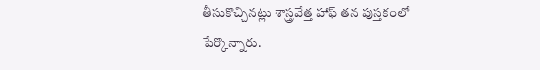తీసుకొచ్చినట్లు శాస్త్రవేత్త హాఫ్‌ తన పుస్తకంలో పేర్కొన్నారు.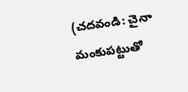(చదవండి: చైనా మంకుపట్టుతో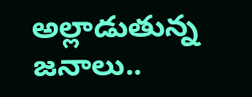అల్లాడుతున్న జనాలు..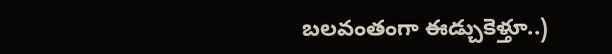బలవంతంగా ఈడ్చుకెళ్తూ..)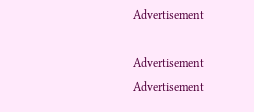Advertisement

Advertisement
Advertisement